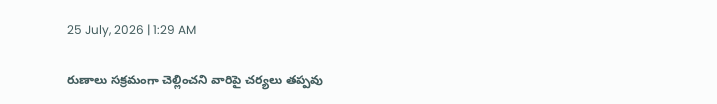25 July, 2026 | 1:29 AM

రుణాలు సక్రమంగా చెల్లించని వారిపై చర్యలు తప్పవు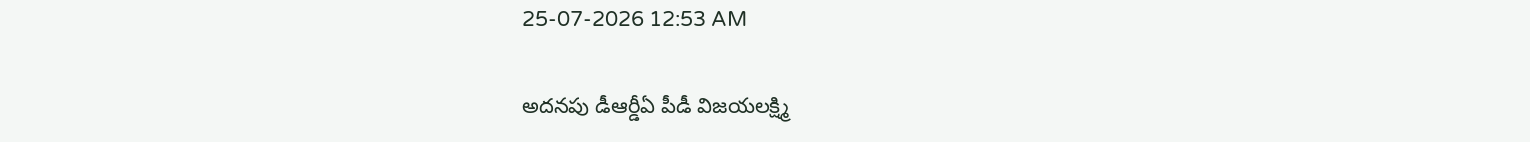25-07-2026 12:53 AM

అదనపు డీఆర్డీఏ పీడీ విజయలక్ష్మి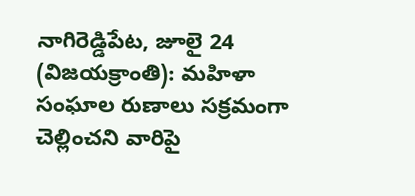నాగిరెడ్డిపేట, జూలై 24 (విజయక్రాంతి): మహిళా సంఘాల రుణాలు సక్రమంగా చెల్లించని వారిపై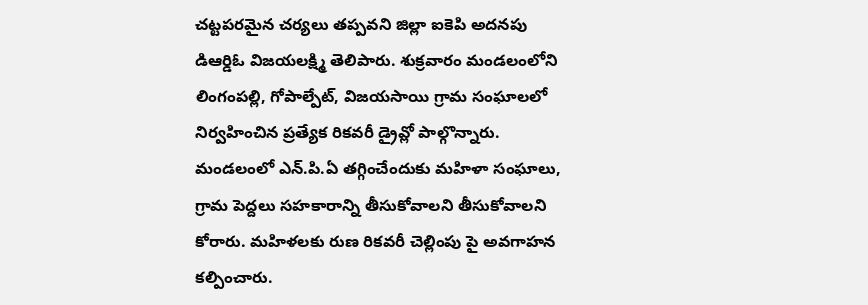చట్టపరమైన చర్యలు తప్పవని జిల్లా ఐకెపి అదనపు డిఆర్డిఓ విజయలక్ష్మి తెలిపారు. శుక్రవారం మండలంలోని లింగంపల్లి, గోపాల్పేట్, విజయసాయి గ్రామ సంఘాలలో నిర్వహించిన ప్రత్యేక రికవరీ డ్రైవ్లో పాల్గొన్నారు. మండలంలో ఎన్.పి.ఏ తగ్గించేందుకు మహిళా సంఘాలు, గ్రామ పెద్దలు సహకారాన్ని తీసుకోవాలని తీసుకోవాలని కోరారు. మహిళలకు రుణ రికవరీ చెల్లింపు పై అవగాహన కల్పించారు.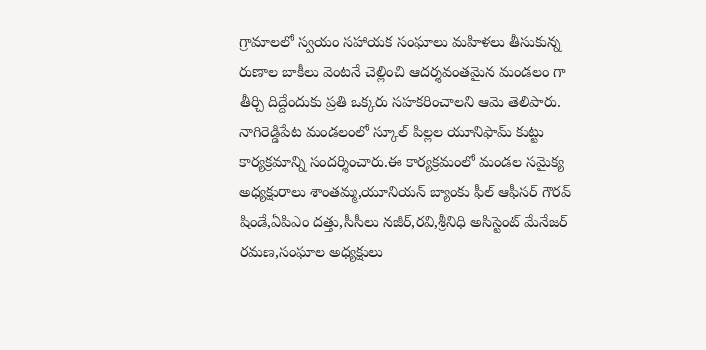గ్రామాలలో స్వయం సహాయక సంఘాలు మహిళలు తీసుకున్న రుణాల బాకీలు వెంటనే చెల్లించి ఆదర్శవంతమైన మండలం గా తీర్చి దిద్దేందుకు ప్రతి ఒక్కరు సహకరించాలని ఆమె తెలిపారు. నాగిరెడ్డిపేట మండలంలో స్కూల్ పిల్లల యూనిఫామ్ కుట్టు కార్యక్రమాన్ని సందర్శించారు.ఈ కార్యక్రమంలో మండల సమైక్య అధ్యక్షురాలు శాంతమ్మ,యూనియన్ బ్యాంకు ఫీల్ ఆఫీసర్ గౌరవ్ షిండే,ఏపిఎం దత్తు,సీసీలు నజీర్,రవి,శ్రీనిధి అసిస్టెంట్ మేనేజర్ రమణ,సంఘాల అధ్యక్షులు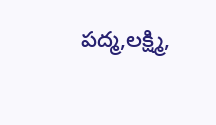పద్మ,లక్ష్మి,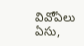వివోఏలు ఏసు,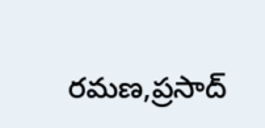రమణ,ప్రసాద్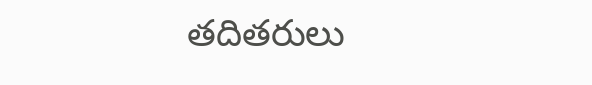తదితరులు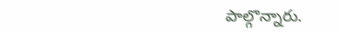పాల్గొన్నారు.